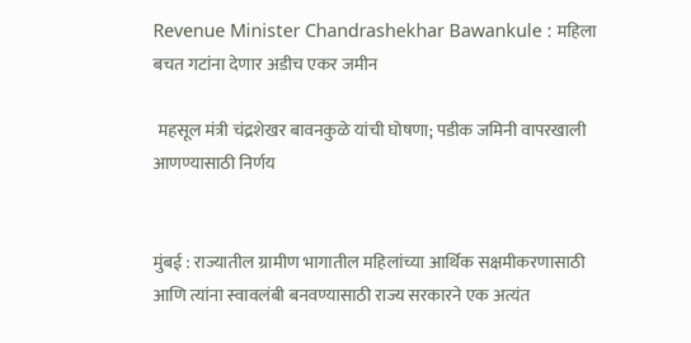Revenue Minister Chandrashekhar Bawankule : महिला बचत गटांना देणार अडीच एकर जमीन

 महसूल मंत्री चंद्रशेखर बावनकुळे यांची घोषणा; पडीक जमिनी वापरखाली आणण्यासाठी निर्णय


मुंबई : राज्यातील ग्रामीण भागातील महिलांच्या आर्थिक सक्षमीकरणासाठी आणि त्यांना स्वावलंबी बनवण्यासाठी राज्य सरकारने एक अत्यंत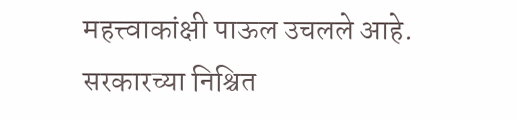महत्त्वाकांक्षी पाऊल उचलले आहे. सरकारच्या निश्चित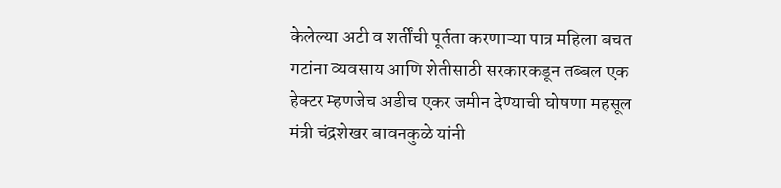केलेल्या अटी व शर्तींची पूर्तता करणाऱ्या पात्र महिला बचत गटांना व्यवसाय आणि शेतीसाठी सरकारकडून तब्बल एक हेक्टर म्हणजेच अडीच एकर जमीन देण्याची घोषणा महसूल मंत्री चंद्रशेखर बावनकुळे यांनी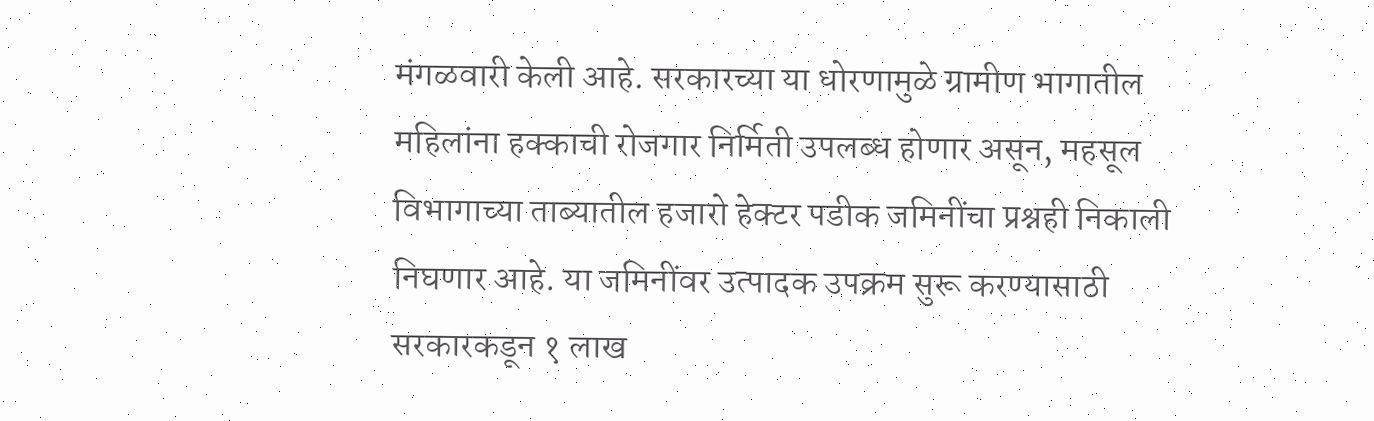मंगळवारी केली आहे. सरकारच्या या धोरणामुळे ग्रामीण भागातील महिलांना हक्काची रोजगार निर्मिती उपलब्ध होणार असून, महसूल विभागाच्या ताब्यातील हजारो हेक्टर पडीक जमिनींचा प्रश्नही निकाली निघणार आहे. या जमिनींवर उत्पादक उपक्रम सुरू करण्यासाठी सरकारकडून १ लाख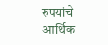रुपयांचे आर्थिक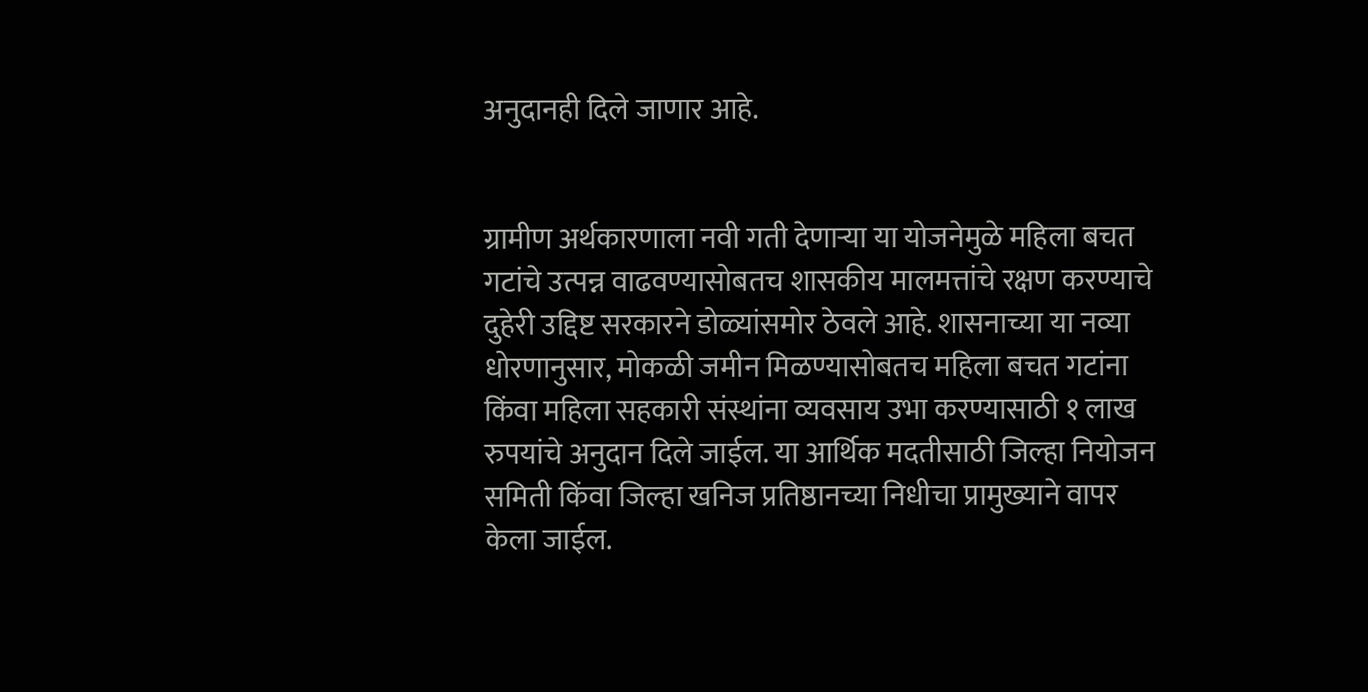अनुदानही दिले जाणार आहे.


ग्रामीण अर्थकारणाला नवी गती देणाऱ्या या योजनेमुळे महिला बचत गटांचे उत्पन्न वाढवण्यासोबतच शासकीय मालमत्तांचे रक्षण करण्याचे दुहेरी उद्दिष्ट सरकारने डोळ्यांसमोर ठेवले आहे. शासनाच्या या नव्या धोरणानुसार, मोकळी जमीन मिळण्यासोबतच महिला बचत गटांना किंवा महिला सहकारी संस्थांना व्यवसाय उभा करण्यासाठी १ लाख रुपयांचे अनुदान दिले जाईल. या आर्थिक मदतीसाठी जिल्हा नियोजन समिती किंवा जिल्हा खनिज प्रतिष्ठानच्या निधीचा प्रामुख्याने वापर केला जाईल.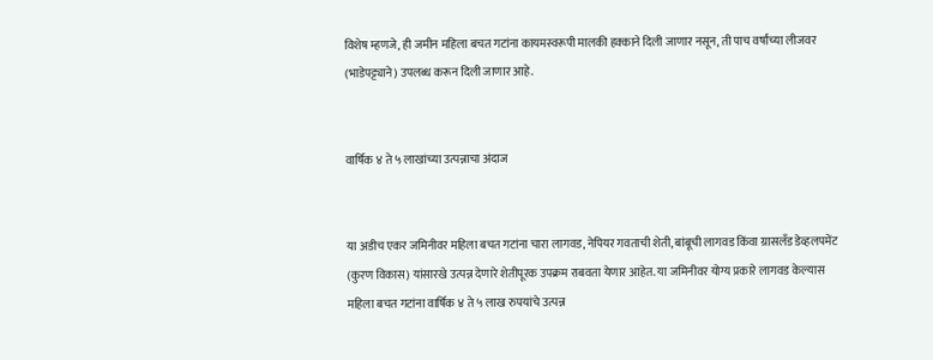विशेष म्हणजे, ही जमीन महिला बचत गटांना कायमस्वरूपी मालकी हक्काने दिली जाणार नसून, ती पाच वर्षांच्या लीजवर (भाडेपट्ट्याने) उपलब्ध करून दिली जाणार आहे.


वार्षिक ४ ते ५ लाखांच्या उत्पन्नाचा अंदाज


या अडीच एकर जमिनीवर महिला बचत गटांना चारा लागवड, नेपियर गवताची शेती, बांबूची लागवड किंवा ग्रासलँड डेव्हलपमेंट (कुरण विकास) यांसारखे उत्पन्न देणारे शेतीपूरक उपक्रम राबवता येणार आहेत. या जमिनीवर योग्य प्रकारे लागवड केल्यास महिला बचत गटांना वार्षिक ४ ते ५ लाख रुपयांचे उत्पन्न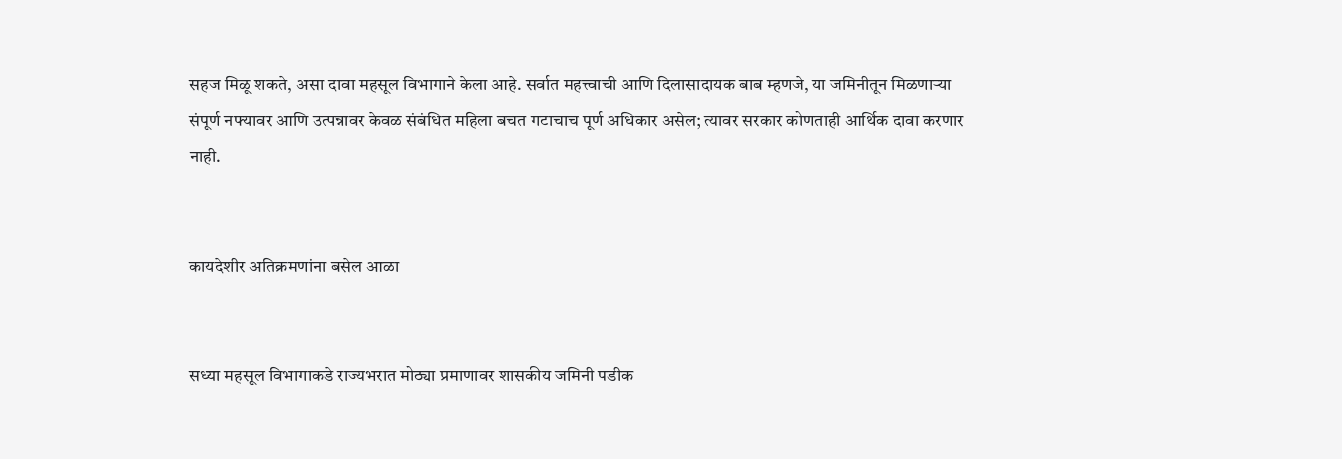सहज मिळू शकते, असा दावा महसूल विभागाने केला आहे. सर्वात महत्त्वाची आणि दिलासादायक बाब म्हणजे, या जमिनीतून मिळणाऱ्या संपूर्ण नफ्यावर आणि उत्पन्नावर केवळ संबंधित महिला बचत गटाचाच पूर्ण अधिकार असेल; त्यावर सरकार कोणताही आर्थिक दावा करणार नाही.


कायदेशीर अतिक्रमणांना बसेल आळा


सध्या महसूल विभागाकडे राज्यभरात मोठ्या प्रमाणावर शासकीय जमिनी पडीक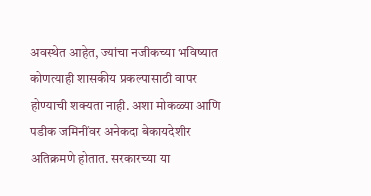अवस्थेत आहेत, ज्यांचा नजीकच्या भविष्यात कोणत्याही शासकीय प्रकल्पासाठी वापर होण्याची शक्यता नाही. अशा मोकळ्या आणि पडीक जमिनींवर अनेकदा बेकायदेशीर अतिक्रमणे होतात. सरकारच्या या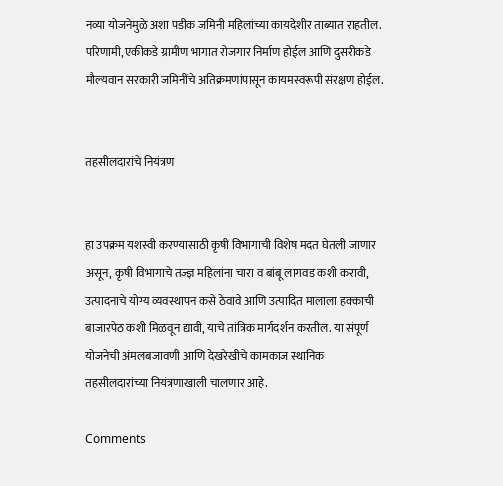नव्या योजनेमुळे अशा पडीक जमिनी महिलांच्या कायदेशीर ताब्यात राहतील. परिणामी, एकीकडे ग्रामीण भागात रोजगार निर्माण होईल आणि दुसरीकडे मौल्यवान सरकारी जमिनींचे अतिक्रमणांपासून कायमस्वरूपी संरक्षण होईल.


तहसीलदारांचे नियंत्रण


हा उपक्रम यशस्वी करण्यासाठी कृषी विभागाची विशेष मदत घेतली जाणार असून, कृषी विभागाचे तज्ज्ञ महिलांना चारा व बांबू लागवड कशी करावी, उत्पादनाचे योग्य व्यवस्थापन कसे ठेवावे आणि उत्पादित मालाला हक्काची बाजारपेठ कशी मिळवून द्यावी, याचे तांत्रिक मार्गदर्शन करतील. या संपूर्ण योजनेची अंमलबजावणी आणि देखरेखीचे कामकाज स्थानिक तहसीलदारांच्या नियंत्रणाखाली चालणार आहे.

Comments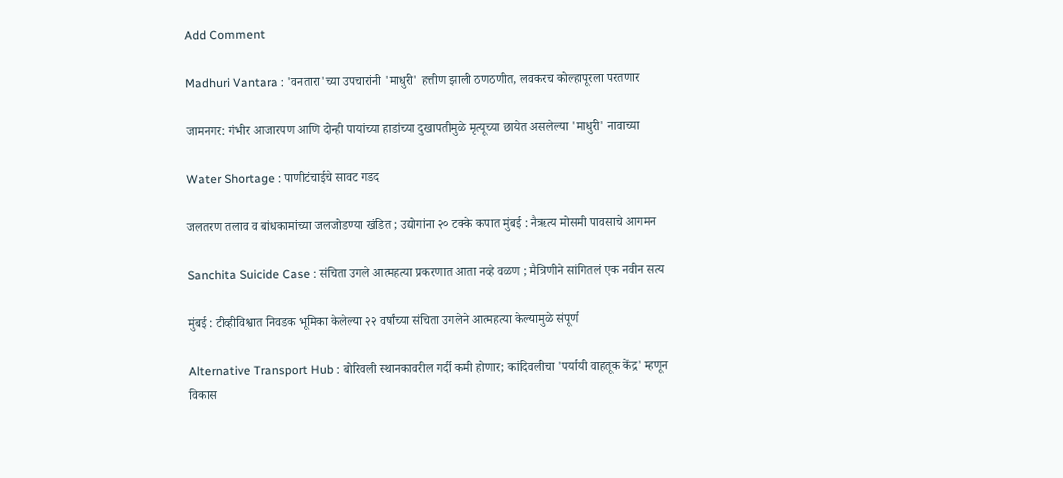Add Comment

Madhuri Vantara : 'वनतारा'च्या उपचारांनी 'माधुरी' हत्तीण झाली ठणठणीत, लवकरच कोल्हापूरला परतणार

जामनगर: गंभीर आजारपण आणि दोन्ही पायांच्या हाडांच्या दुखापतीमुळे मृत्यूच्या छायेत असलेल्या 'माधुरी' नावाच्या

Water Shortage : पाणीटंचाईचे सावट गडद

जलतरण तलाव व बांधकामांच्या जलजोडण्या खंडित ; उद्योगांना २० टक्के कपात मुंबई : नैऋत्य मोसमी पावसाचे आगमन

Sanchita Suicide Case : संचिता उगले आत्महत्या प्रकरणात आता नव्हे वळण ; मैत्रिणीने सांगितलं एक नवीन सत्य

मुंबई : टीव्हीविश्वात निवडक भूमिका केलेल्या २२ वर्षांच्या संचिता उगलेने आत्महत्या केल्यामुळे संपूर्ण

Alternative Transport Hub : बोरिवली स्थानकावरील गर्दी कमी होणार; कांदिवलीचा 'पर्यायी वाहतूक केंद्र' म्हणून विकास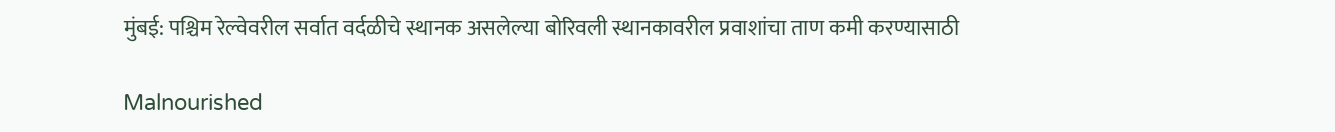मुंबई: पश्चिम रेल्वेवरील सर्वात वर्दळीचे स्थानक असलेल्या बोरिवली स्थानकावरील प्रवाशांचा ताण कमी करण्यासाठी

Malnourished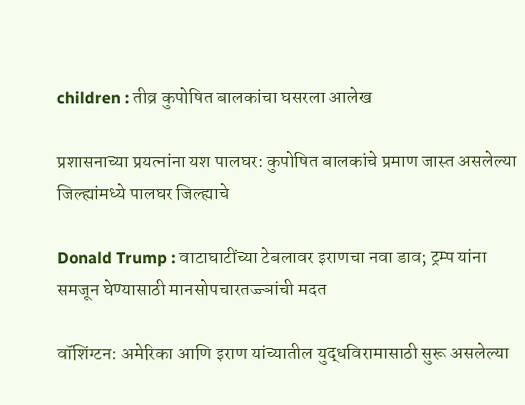children : तीव्र कुपोषित बालकांचा घसरला आलेख

प्रशासनाच्या प्रयत्नांना यश पालघर: कुपोषित बालकांचे प्रमाण जास्त असलेल्या जिल्ह्यांमध्ये पालघर जिल्ह्याचे

Donald Trump : वाटाघाटींच्या टेबलावर इराणचा नवा डाव; ट्रम्प यांना समजून घेण्यासाठी मानसोपचारतज्ज्ञांची मदत

वॉशिंग्टन: अमेरिका आणि इराण यांच्यातील युद्धविरामासाठी सुरू असलेल्या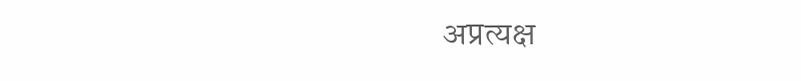अप्रत्यक्ष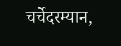चर्चेदरम्यान,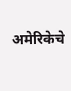अमेरिकेचे